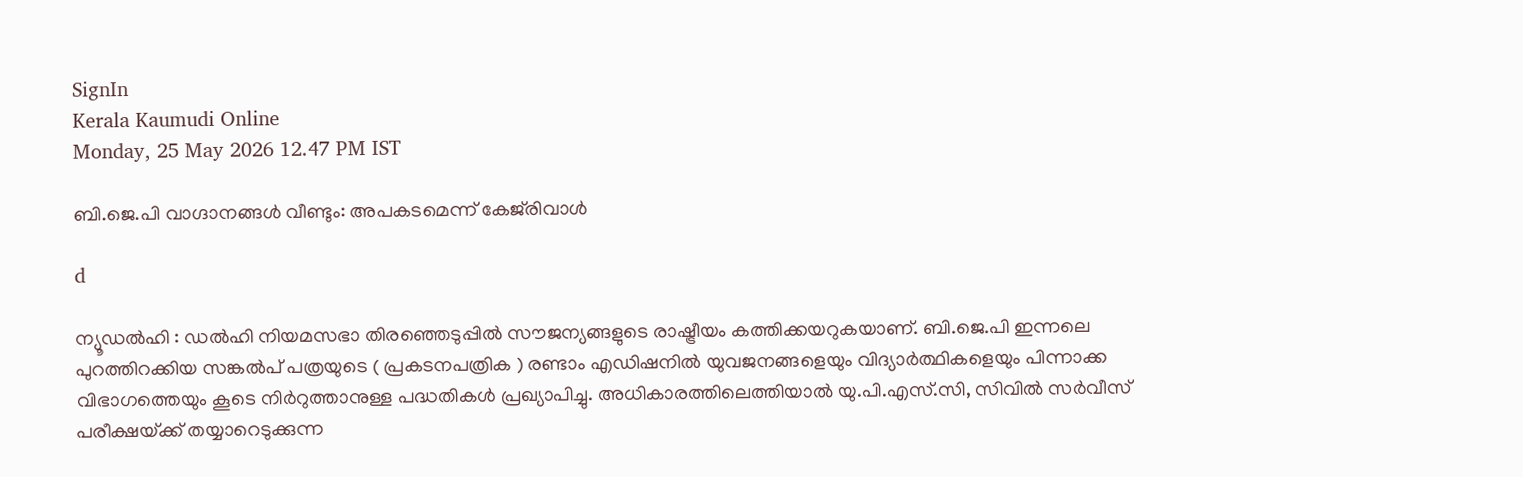SignIn
Kerala Kaumudi Online
Monday, 25 May 2026 12.47 PM IST

ബി.ജെ.പി വാഗ്ദാനങ്ങൾ വീണ്ടും: അപകടമെന്ന് കേജ്‌രിവാൾ

d

ന്യൂഡൽഹി : ഡൽഹി നിയമസഭാ തിരഞ്ഞെടുപ്പിൽ സൗജന്യങ്ങളുടെ രാഷ്ട്രീയം കത്തിക്കയറുകയാണ്. ബി.ജെ.പി ഇന്നലെ പുറത്തിറക്കിയ സങ്കൽപ് പത്രയുടെ ( പ്രകടനപത്രിക ) രണ്ടാം എഡിഷനിൽ യുവജനങ്ങളെയും വിദ്യാർത്ഥികളെയും പിന്നാക്ക വിഭാഗത്തെയും കൂടെ നിർറുത്താനുള്ള പദ്ധതികൾ പ്രഖ്യാപിച്ചു. അധികാരത്തിലെത്തിയാൽ യു.പി.എസ്.സി, സിവിൽ സ‌ർവീസ് പരീക്ഷയ്‌ക്ക് തയ്യാറെടുക്കുന്ന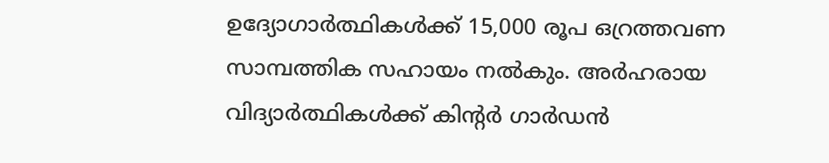ഉദ്യോഗാർത്ഥികൾക്ക് 15,000 രൂപ ഒറ്രത്തവണ സാമ്പത്തിക സഹായം നൽകും. അർഹരായ വിദ്യാർത്ഥികൾക്ക് കിന്റർ ഗാർഡൻ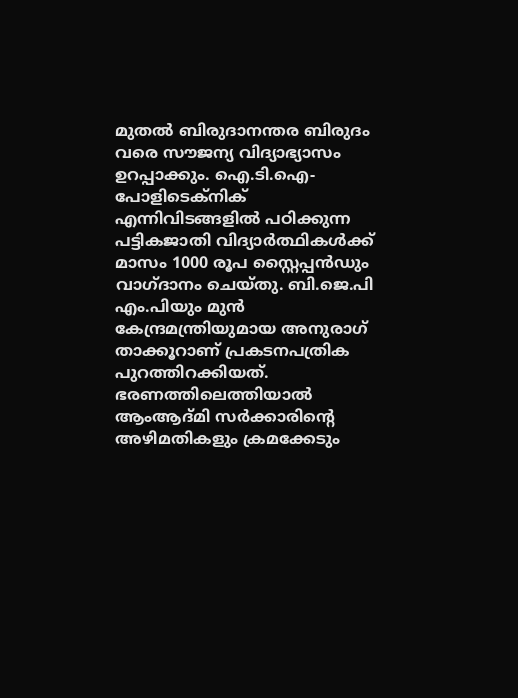മുതൽ ബിരുദാനന്തര ബിരുദം വരെ സൗജന്യ വിദ്യാഭ്യാസം ഉറപ്പാക്കും. ഐ.ടി.ഐ- പോളിടെക്‌നിക് എന്നിവിടങ്ങളിൽ പഠിക്കുന്ന പട്ടികജാതി വിദ്യാർത്ഥികൾക്ക് മാസം 1000 രൂപ സ്റ്റൈപ്പൻഡും വാഗ്ദാനം ചെയ്‌തു. ബി.ജെ.പി എം.പിയും മുൻ കേന്ദ്രമന്ത്രിയുമായ അനുരാഗ് താക്കൂറാണ് പ്രകടനപത്രിക പുറത്തിറക്കിയത്. ഭരണത്തിലെത്തിയാൽ ആംആദ്മി സർക്കാരിന്റെ അഴിമതികളും ക്രമക്കേടും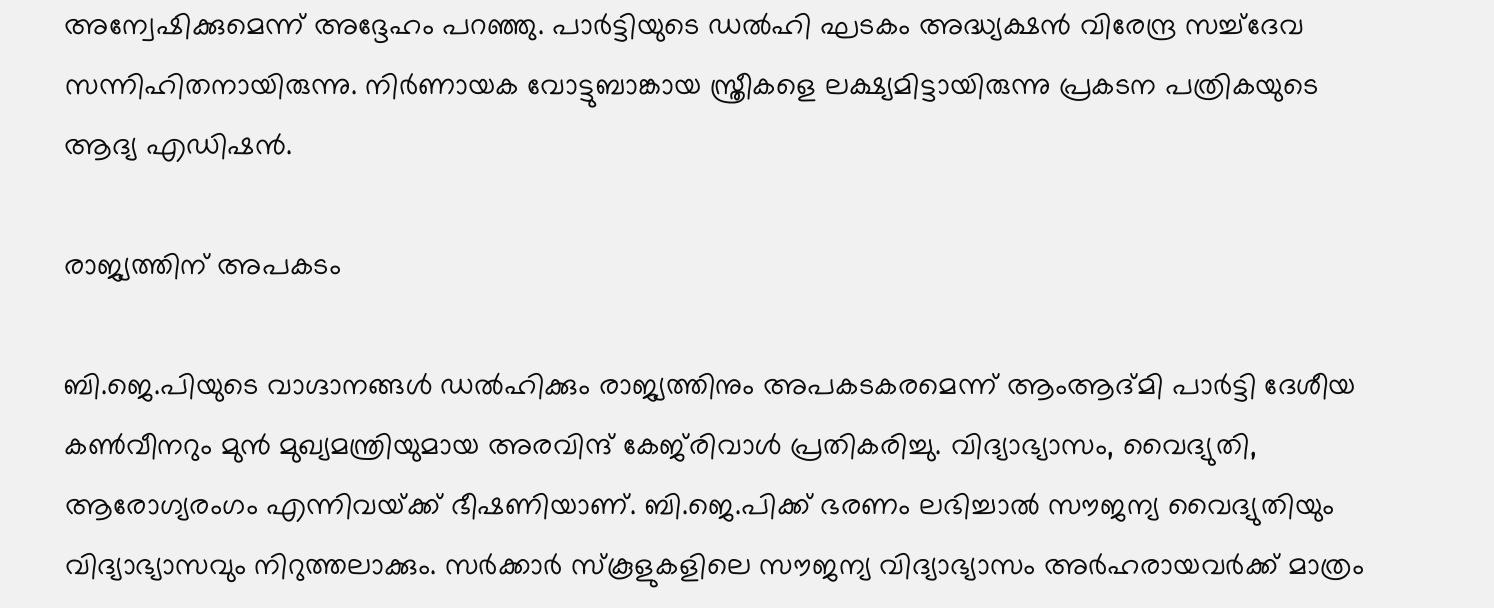അന്വേഷിക്കുമെന്ന് അദ്ദേഹം പറഞ്ഞു. പാർട്ടിയുടെ ഡൽഹി ഘടകം അദ്ധ്യക്ഷൻ വിരേന്ദ്ര സച്ച്ദേവ സന്നിഹിതനായിരുന്നു. നിർണായക വോട്ടുബാങ്കായ സ്ത്രീകളെ ലക്ഷ്യമിട്ടായിരുന്നു പ്രകടന പത്രികയുടെ ആദ്യ എഡിഷൻ.

രാജ്യത്തിന് അപകടം

ബി.ജെ.പിയുടെ വാഗ്ദാനങ്ങൾ ഡൽഹിക്കും രാജ്യത്തിനും അപകടകരമെന്ന് ആംആദ്മി പാർട്ടി ദേശീയ കൺവീനറും മുൻ മുഖ്യമന്ത്രിയുമായ അരവിന്ദ് കേജ്‌രിവാൾ പ്രതികരിച്ചു. വിദ്യാഭ്യാസം, വൈദ്യുതി, ആരോഗ്യരംഗം എന്നിവയ്‌ക്ക് ഭീഷണിയാണ്. ബി.ജെ.പിക്ക് ഭരണം ലഭിച്ചാൽ സൗജന്യ വൈദ്യുതിയും വിദ്യാഭ്യാസവും നിറുത്തലാക്കും. സർക്കാർ സ്‌കൂളുകളിലെ സൗജന്യ വിദ്യാഭ്യാസം അർഹരായവർക്ക് മാത്രം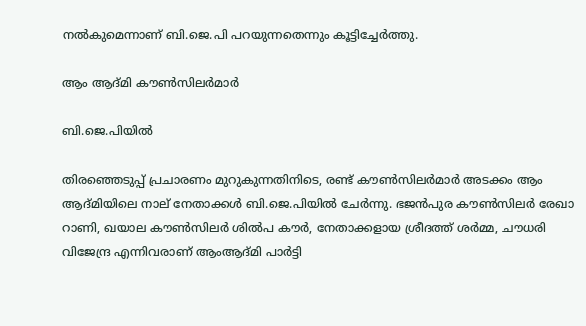നൽകുമെന്നാണ് ബി.ജെ.പി പറയുന്നതെന്നും കൂട്ടിച്ചേർത്തു.

ആം ആദ്മി കൗൺസിലർമാർ

ബി.ജെ.പിയിൽ

തിരഞ്ഞെടുപ്പ് പ്രചാരണം മുറുകുന്നതിനിടെ, രണ്ട് കൗൺസിലർമാർ അടക്കം ആം ആദ്മിയിലെ നാല് നേതാക്കൾ ബി.ജെ.പിയിൽ ചേർന്നു. ഭജൻപുര കൗൺസിലർ രേഖാ റാണി, ഖയാല കൗൺസിലർ ശിൽപ കൗർ, നേതാക്കളായ ശ്രീദത്ത് ശർമ്മ, ചൗധരി വിജേന്ദ്ര എന്നിവരാണ് ആംആദ്മി പാർട്ടി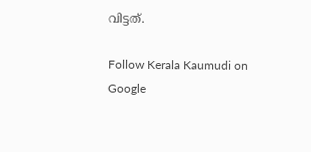വിട്ടത്.

Follow Kerala Kaumudi on Google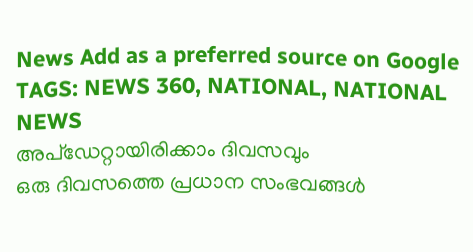News Add as a preferred source on Google
TAGS: NEWS 360, NATIONAL, NATIONAL NEWS
അപ്ഡേറ്റായിരിക്കാം ദിവസവും
ഒരു ദിവസത്തെ പ്രധാന സംഭവങ്ങൾ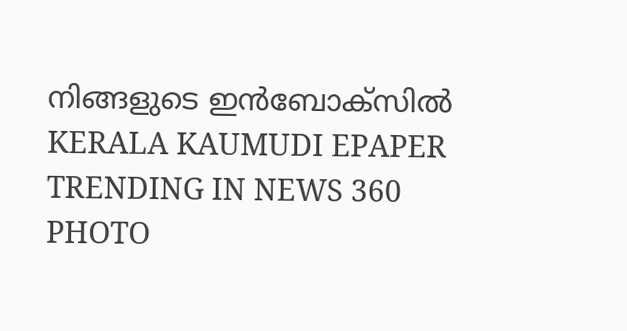നിങ്ങളുടെ ഇൻബോക്സിൽ
KERALA KAUMUDI EPAPER
TRENDING IN NEWS 360
PHOTO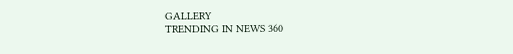GALLERY
TRENDING IN NEWS 360